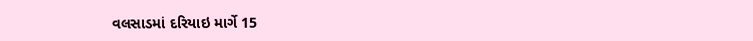વલસાડમાં દરિયાઇ માર્ગે 15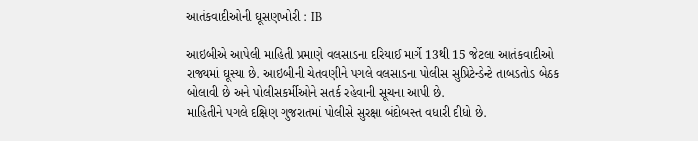આતંકવાદીઓની ઘૂસણખોરી : IB

આઇબીએ આપેલી માહિતી પ્રમાણે વલસાડના દરિયાઈ માર્ગે 13થી 15 જેટલા આતંકવાદીઓ રાજ્યમાં ઘૂસ્યા છે. આઇબીની ચેતવણીને પગલે વલસાડના પોલીસ સુપ્રિટેન્ડેન્ટે તાબડતોડ બેઠક બોલાવી છે અને પોલીસકર્મીઓને સતર્ક રહેવાની સૂચના આપી છે.
માહિતીને પગલે દક્ષિણ ગુજરાતમાં પોલીસે સુરક્ષા બંદોબસ્ત વધારી દીધો છે.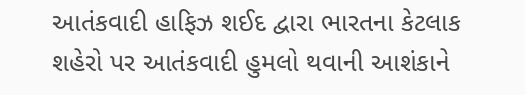આતંકવાદી હાફિઝ શઈદ દ્વારા ભારતના કેટલાક શહેરો પર આતંકવાદી હુમલો થવાની આશંકાને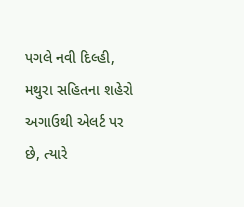પગલે નવી દિલ્હી, મથુરા સહિતના શહેરો અગાઉથી એલર્ટ પર છે, ત્યારે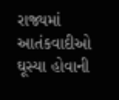રાજ્યમાં આતંકવાદીઓ ઘૂસ્યા હોવાની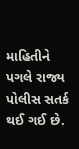માહિતીને પગલે રાજ્ય પોલીસ સતર્ક થઈ ગઈ છે.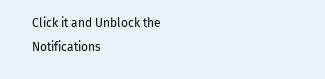Click it and Unblock the Notifications